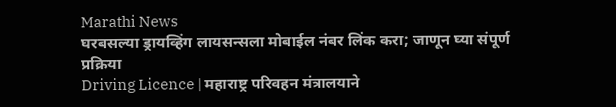Marathi News
घरबसल्या ड्रायव्हिंग लायसन्सला मोबाईल नंबर लिंक करा; जाणून घ्या संपूर्ण प्रक्रिया
Driving Licence | महाराष्ट्र परिवहन मंत्रालयाने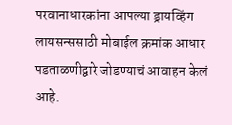परवानाधारकांना आपल्या ड्रायव्हिंग लायसन्ससाठी मोबाईल क्रमांक आधार पडताळणीद्वारे जोडण्याचं आवाहन केलं आहे.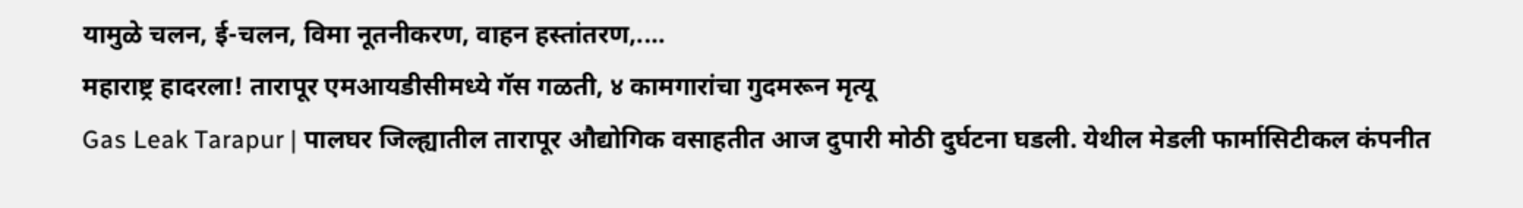यामुळे चलन, ई-चलन, विमा नूतनीकरण, वाहन हस्तांतरण,....
महाराष्ट्र हादरला! तारापूर एमआयडीसीमध्ये गॅस गळती, ४ कामगारांचा गुदमरून मृत्यू
Gas Leak Tarapur | पालघर जिल्ह्यातील तारापूर औद्योगिक वसाहतीत आज दुपारी मोठी दुर्घटना घडली. येथील मेडली फार्मासिटीकल कंपनीत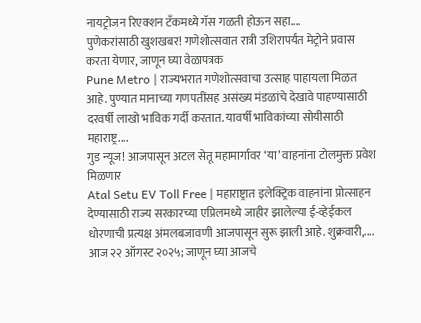नायट्रोजन रिएक्शन टँकमध्ये गॅस गळती होऊन सहा....
पुणेकरांसाठी खुशखबर! गणेशोत्सवात रात्री उशिरापर्यंत मेट्रोने प्रवास करता येणार, जाणून घ्या वेळापत्रक
Pune Metro | राज्यभरात गणेशोत्सवाचा उत्साह पाहायला मिळत आहे. पुण्यात मानाच्या गणपतींसह असंख्य मंडळांचे देखावे पाहण्यासाठी दरवर्षी लाखो भाविक गर्दी करतात. यावर्षी भाविकांच्या सोयीसाठी महाराष्ट्र....
गुड न्यूज! आजपासून अटल सेतू महामार्गावर ‘या’ वाहनांना टोलमुक्त प्रवेश मिळणार
Atal Setu EV Toll Free | महाराष्ट्रात इलेक्ट्रिक वाहनांना प्रोत्साहन देण्यासाठी राज्य सरकारच्या एप्रिलमध्ये जाहीर झालेल्या ई-व्हेईकल धोरणाची प्रत्यक्ष अंमलबजावणी आजपासून सुरू झाली आहे. शुक्रवारी,....
आज २२ ऑगस्ट २०२५; जाणून घ्या आजचे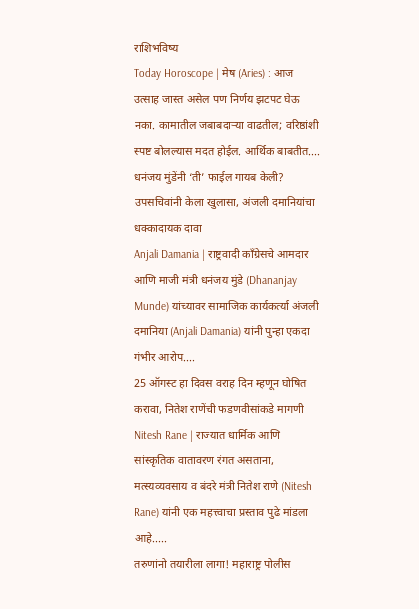राशिभविष्य
Today Horoscope | मेष (Aries) : आज उत्साह जास्त असेल पण निर्णय झटपट घेऊ नका. कामातील जबाबदाऱ्या वाढतील; वरिष्ठांशी स्पष्ट बोलल्यास मदत होईल. आर्थिक बाबतीत....
धनंजय मुंडेंनी ‘ती’ फाईल गायब केली? उपसचिवांनी केला खुलासा, अंजली दमानियांचा धक्कादायक दावा
Anjali Damania | राष्ट्रवादी काँग्रेसचे आमदार आणि माजी मंत्री धनंजय मुंडे (Dhananjay Munde) यांच्यावर सामाजिक कार्यकर्त्या अंजली दमानिया (Anjali Damania) यांनी पुन्हा एकदा गंभीर आरोप....
25 ऑगस्ट हा दिवस वराह दिन म्हणून घोषित करावा, नितेश राणेंची फडणवीसांकडे मागणी
Nitesh Rane | राज्यात धार्मिक आणि सांस्कृतिक वातावरण रंगत असताना, मत्स्यव्यवसाय व बंदरे मंत्री नितेश राणे (Nitesh Rane) यांनी एक महत्त्वाचा प्रस्ताव पुढे मांडला आहे.....
तरुणांनो तयारीला लागा! महाराष्ट्र पोलीस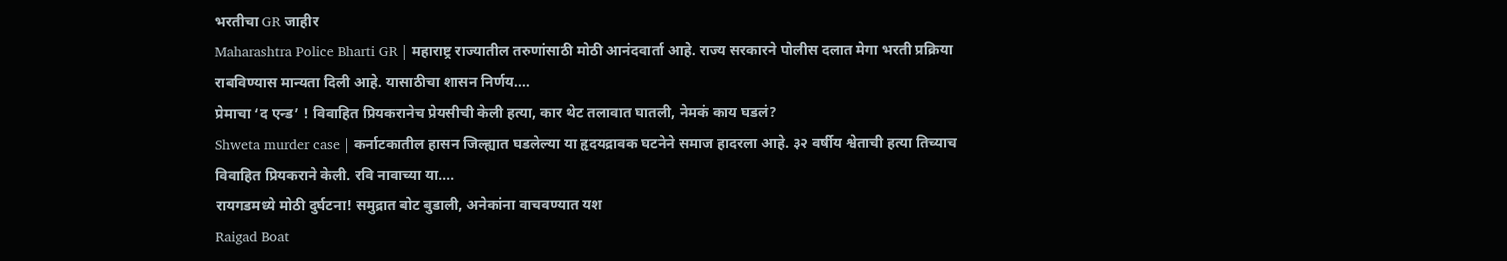भरतीचा GR जाहीर
Maharashtra Police Bharti GR | महाराष्ट्र राज्यातील तरुणांसाठी मोठी आनंदवार्ता आहे. राज्य सरकारने पोलीस दलात मेगा भरती प्रक्रिया राबविण्यास मान्यता दिली आहे. यासाठीचा शासन निर्णय....
प्रेमाचा ‘द एन्ड’ ! विवाहित प्रियकरानेच प्रेयसीची केली हत्या, कार थेट तलावात घातली, नेमकं काय घडलं?
Shweta murder case | कर्नाटकातील हासन जिल्ह्यात घडलेल्या या हृदयद्रावक घटनेने समाज हादरला आहे. ३२ वर्षीय श्वेताची हत्या तिच्याच विवाहित प्रियकराने केली. रवि नावाच्या या....
रायगडमध्ये मोठी दुर्घटना! समुद्रात बोट बुडाली, अनेकांना वाचवण्यात यश
Raigad Boat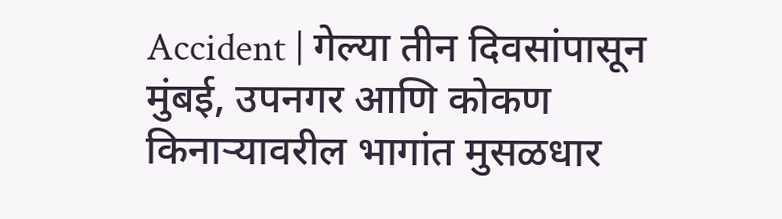Accident | गेल्या तीन दिवसांपासून मुंबई, उपनगर आणि कोकण किनाऱ्यावरील भागांत मुसळधार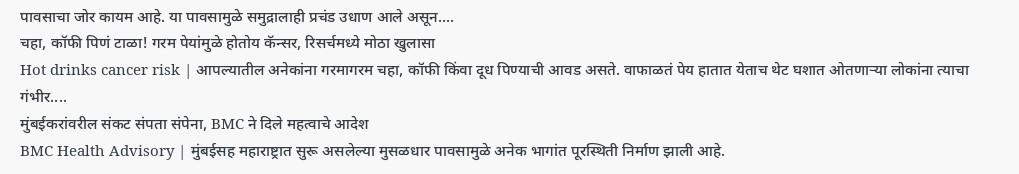पावसाचा जोर कायम आहे. या पावसामुळे समुद्रालाही प्रचंड उधाण आले असून....
चहा, कॉफी पिणं टाळा! गरम पेयांमुळे होतोय कॅन्सर, रिसर्चमध्ये मोठा खुलासा
Hot drinks cancer risk | आपल्यातील अनेकांना गरमागरम चहा, कॉफी किंवा दूध पिण्याची आवड असते. वाफाळतं पेय हातात येताच थेट घशात ओतणाऱ्या लोकांना त्याचा गंभीर....
मुंबईकरांवरील संकट संपता संपेना, BMC ने दिले महत्वाचे आदेश
BMC Health Advisory | मुंबईसह महाराष्ट्रात सुरू असलेल्या मुसळधार पावसामुळे अनेक भागांत पूरस्थिती निर्माण झाली आहे.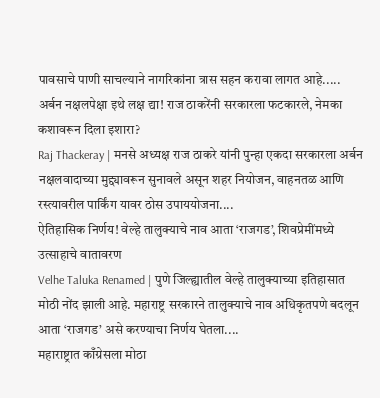पावसाचे पाणी साचल्याने नागरिकांना त्रास सहन करावा लागत आहे.....
अर्बन नक्षलपेक्षा इथे लक्ष द्या! राज ठाकरेंनी सरकारला फटकारले, नेमका कशावरून दिला इशारा?
Raj Thackeray | मनसे अध्यक्ष राज ठाकरे यांनी पुन्हा एकदा सरकारला अर्बन नक्षलवादाच्या मुद्द्यावरून सुनावले असून शहर नियोजन, वाहनतळ आणि रस्त्यावरील पार्किंग यावर ठोस उपाययोजना....
ऐतिहासिक निर्णय! वेल्हे तालुक्याचे नाव आता ‘राजगड’, शिवप्रेमींमध्ये उत्साहाचे वातावरण
Velhe Taluka Renamed | पुणे जिल्ह्यातील वेल्हे तालुक्याच्या इतिहासात मोठी नोंद झाली आहे. महाराष्ट्र सरकारने तालुक्याचे नाव अधिकृतपणे बदलून आता ‘राजगड’ असे करण्याचा निर्णय घेतला....
महाराष्ट्रात काँग्रेसला मोठा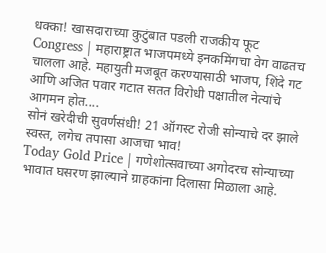धक्का! खासदाराच्या कुटुंबात पडली राजकीय फूट
Congress | महाराष्ट्रात भाजपमध्ये इनकमिंगचा वेग वाढतच चालला आहे. महायुती मजबूत करण्यासाठी भाजप, शिंदे गट आणि अजित पवार गटात सतत विरोधी पक्षातील नेत्यांचे आगमन होत....
सोनं खरेदीची सुवर्णसंधी! 21 ऑगस्ट रोजी सोन्याचे दर झाले स्वस्त, लगेच तपासा आजचा भाव!
Today Gold Price | गणेशोत्सवाच्या अगोदरच सोन्याच्या भावात घसरण झाल्याने ग्राहकांना दिलासा मिळाला आहे.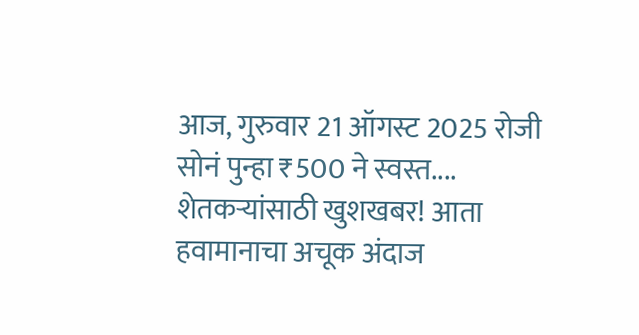आज, गुरुवार 21 ऑगस्ट 2025 रोजी सोनं पुन्हा ₹500 ने स्वस्त....
शेतकऱ्यांसाठी खुशखबर! आता हवामानाचा अचूक अंदाज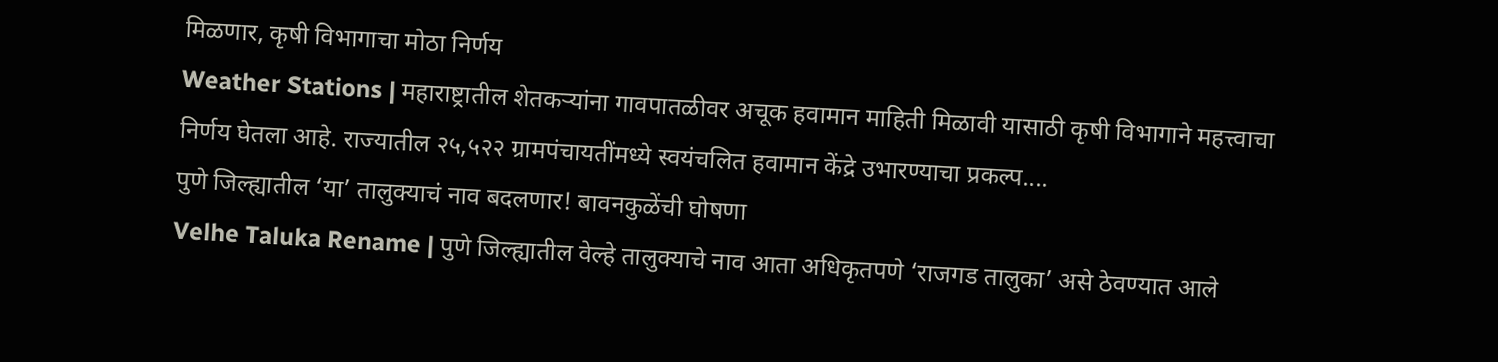मिळणार, कृषी विभागाचा मोठा निर्णय
Weather Stations | महाराष्ट्रातील शेतकऱ्यांना गावपातळीवर अचूक हवामान माहिती मिळावी यासाठी कृषी विभागाने महत्त्वाचा निर्णय घेतला आहे. राज्यातील २५,५२२ ग्रामपंचायतींमध्ये स्वयंचलित हवामान केंद्रे उभारण्याचा प्रकल्प....
पुणे जिल्ह्यातील ‘या’ तालुक्याचं नाव बदलणार! बावनकुळेंची घोषणा
Velhe Taluka Rename | पुणे जिल्ह्यातील वेल्हे तालुक्याचे नाव आता अधिकृतपणे ‘राजगड तालुका’ असे ठेवण्यात आले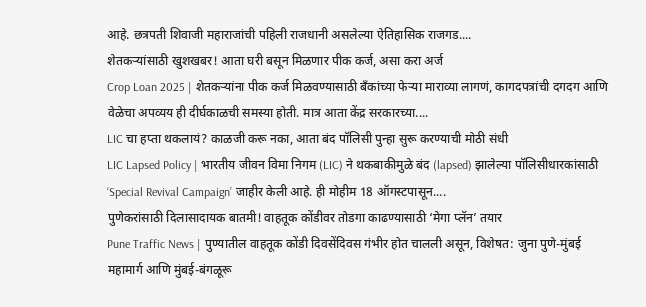आहे. छत्रपती शिवाजी महाराजांची पहिली राजधानी असलेल्या ऐतिहासिक राजगड....
शेतकऱ्यांसाठी खुशखबर! आता घरी बसून मिळणार पीक कर्ज, असा करा अर्ज
Crop Loan 2025 | शेतकऱ्यांना पीक कर्ज मिळवण्यासाठी बँकांच्या फेऱ्या माराव्या लागणं, कागदपत्रांची दगदग आणि वेळेचा अपव्यय ही दीर्घकाळची समस्या होती. मात्र आता केंद्र सरकारच्या....
LIC चा हप्ता थकलायं? काळजी करू नका, आता बंद पॉलिसी पुन्हा सुरू करण्याची मोठी संधी
LIC Lapsed Policy | भारतीय जीवन विमा निगम (LIC) ने थकबाकीमुळे बंद (lapsed) झालेल्या पॉलिसीधारकांसाठी ‘Special Revival Campaign’ जाहीर केली आहे. ही मोहीम 18 ऑगस्टपासून....
पुणेकरांसाठी दिलासादायक बातमी! वाहतूक कोंडीवर तोडगा काढण्यासाठी ‘मेगा प्लॅन’ तयार
Pune Traffic News | पुण्यातील वाहतूक कोंडी दिवसेंदिवस गंभीर होत चालली असून, विशेषत: जुना पुणे-मुंबई महामार्ग आणि मुंबई-बंगळूरू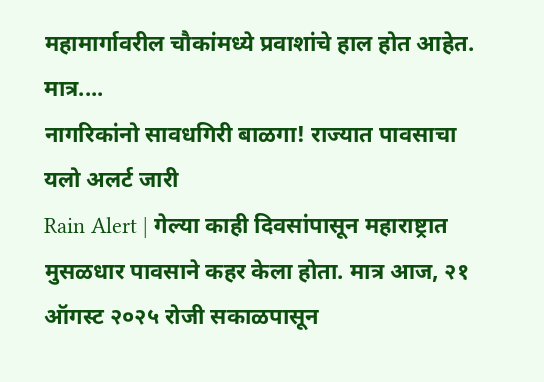महामार्गावरील चौकांमध्ये प्रवाशांचे हाल होत आहेत. मात्र....
नागरिकांनो सावधगिरी बाळगा! राज्यात पावसाचा यलो अलर्ट जारी
Rain Alert | गेल्या काही दिवसांपासून महाराष्ट्रात मुसळधार पावसाने कहर केला होता. मात्र आज, २१ ऑगस्ट २०२५ रोजी सकाळपासून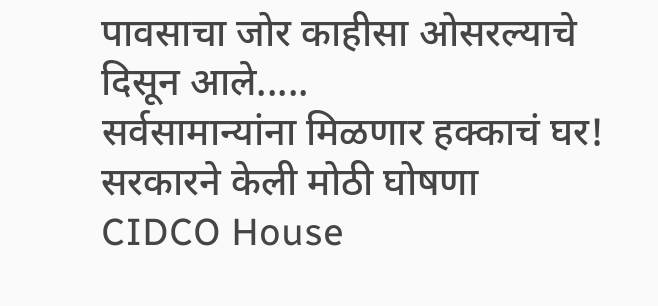पावसाचा जोर काहीसा ओसरल्याचे दिसून आले.....
सर्वसामान्यांना मिळणार हक्काचं घर! सरकारने केली मोठी घोषणा
CIDCO House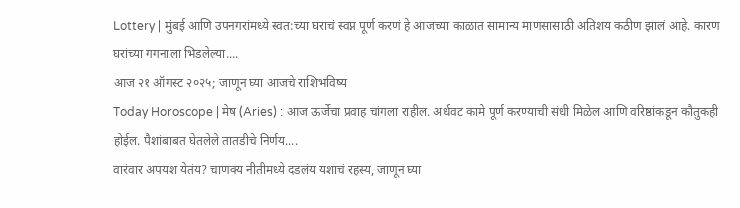Lottery | मुंबई आणि उपनगरांमध्ये स्वत:च्या घराचं स्वप्न पूर्ण करणं हे आजच्या काळात सामान्य माणसासाठी अतिशय कठीण झालं आहे. कारण घरांच्या गगनाला भिडलेल्या....
आज २१ ऑगस्ट २०२५; जाणून घ्या आजचे राशिभविष्य
Today Horoscope | मेष (Aries) : आज ऊर्जेचा प्रवाह चांगला राहील. अर्धवट कामे पूर्ण करण्याची संधी मिळेल आणि वरिष्ठांकडून कौतुकही होईल. पैशांबाबत घेतलेले तातडीचे निर्णय....
वारंवार अपयश येतंय? चाणक्य नीतीमध्ये दडलंय यशाचं रहस्य, जाणून घ्या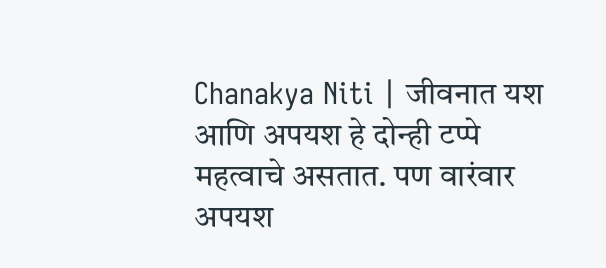Chanakya Niti | जीवनात यश आणि अपयश हे दोन्ही टप्पे महत्वाचे असतात. पण वारंवार अपयश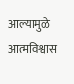आल्यामुळे आत्मविश्वास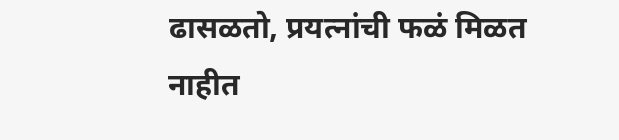ढासळतो, प्रयत्नांची फळं मिळत नाहीत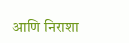आणि निराशा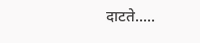दाटते.....